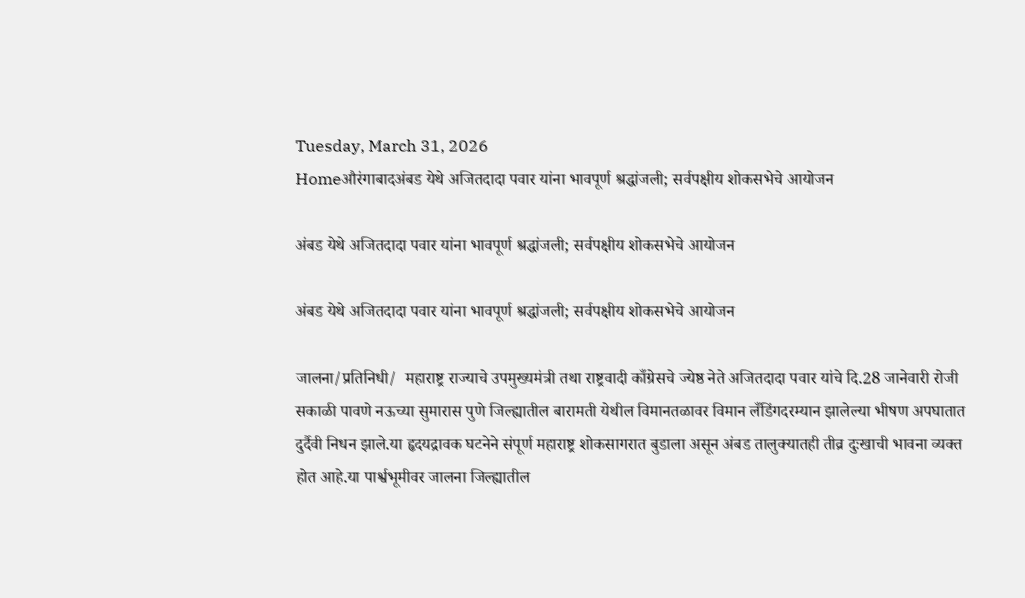Tuesday, March 31, 2026
Homeऔरंगाबादअंबड येथे अजितदादा पवार यांना भावपूर्ण श्रद्धांजली; सर्वपक्षीय शोकसभेचे आयोजन

अंबड येथे अजितदादा पवार यांना भावपूर्ण श्रद्धांजली; सर्वपक्षीय शोकसभेचे आयोजन

अंबड येथे अजितदादा पवार यांना भावपूर्ण श्रद्धांजली; सर्वपक्षीय शोकसभेचे आयोजन

जालना/प्रतिनिधी/  महाराष्ट्र राज्याचे उपमुख्यमंत्री तथा राष्ट्रवादी काँग्रेसचे ज्येष्ठ नेते अजितदादा पवार यांचे दि.28 जानेवारी रोजी सकाळी पावणे नऊच्या सुमारास पुणे जिल्ह्यातील बारामती येथील विमानतळावर विमान लँडिंगदरम्यान झालेल्या भीषण अपघातात दुर्दैवी निधन झाले.या हृदयद्रावक घटनेने संपूर्ण महाराष्ट्र शोकसागरात बुडाला असून अंबड तालुक्यातही तीव्र दुःखाची भावना व्यक्त होत आहे.या पार्श्वभूमीवर जालना जिल्ह्यातील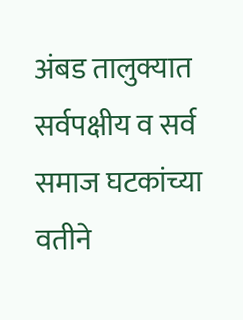अंबड तालुक्यात सर्वपक्षीय व सर्व समाज घटकांच्या वतीने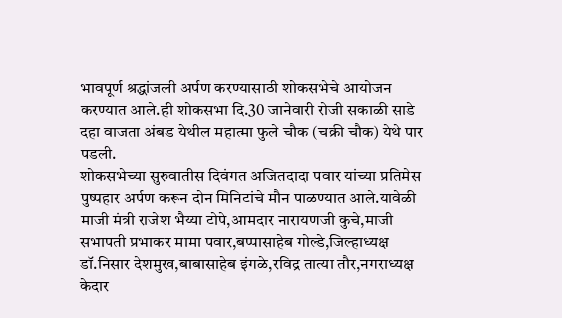भावपूर्ण श्रद्धांजली अर्पण करण्यासाठी शोकसभेचे आयोजन करण्यात आले.ही शोकसभा दि.30 जानेवारी रोजी सकाळी साडे दहा वाजता अंबड येथील महात्मा फुले चौक (चक्री चौक) येथे पार पडली.
शोकसभेच्या सुरुवातीस दिवंगत अजितदादा पवार यांच्या प्रतिमेस पुष्पहार अर्पण करून दोन मिनिटांचे मौन पाळण्यात आले.यावेळी माजी मंत्री राजेश भैय्या टोपे,आमदार नारायणजी कुचे,माजी सभापती प्रभाकर मामा पवार,बप्पासाहेब गोल्डे,जिल्हाध्यक्ष डॉ.निसार देशमुख,बाबासाहेब इंगळे,रविद्र तात्या तौर,नगराध्यक्ष केदार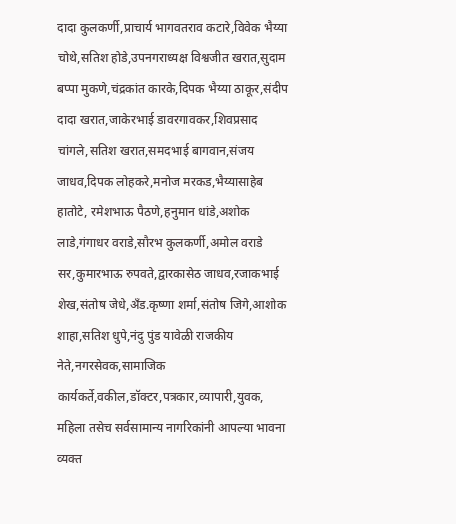दादा कुलकर्णी,प्राचार्य भागवतराव कटारे,विवेक भैय्या चोथे,सतिश होडे,उपनगराध्यक्ष विश्वजीत खरात,सुदाम बप्पा मुकणे,चंद्रकांत कारके,दिपक भैय्या ठाकूर,संदीप दादा खरात,जाकेरभाई डावरगावकर,शिवप्रसाद चांगले,सतिश खरात,समदभाई बागवान,संजय जाधव,दिपक लोहकरे,मनोज मरकड,भैय्यासाहेब हातोटे, रमेशभाऊ पैठणे,हनुमान धांडे,अशोक लाडे,गंगाधर वराडे,सौरभ कुलकर्णी,अमोल वराडे सर,कुमारभाऊ रुपवते,द्वारकासेठ जाधव,रजाकभाई शेख,संतोष जेधे,अँड.कृष्णा शर्मा,संतोष जिगे,आशोक शाहा,सतिश धुपे,नंदु पुंड यावेळी राजकीय नेते,नगरसेवक,सामाजिक कार्यकर्ते,वकील,डॉक्टर,पत्रकार,व्यापारी,युवक, महिला तसेच सर्वसामान्य नागरिकांनी आपल्या भावना व्यक्त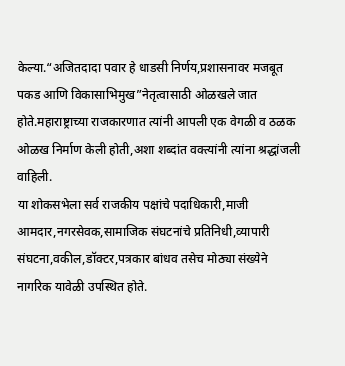केल्या.“अजितदादा पवार हे धाडसी निर्णय,प्रशासनावर मजबूत पकड आणि विकासाभिमुख”नेतृत्वासाठी ओळखले जात होते.महाराष्ट्राच्या राजकारणात त्यांनी आपली एक वेगळी व ठळक ओळख निर्माण केली होती,अशा शब्दांत वक्त्यांनी त्यांना श्रद्धांजली वाहिली.
या शोकसभेला सर्व राजकीय पक्षांचे पदाधिकारी,माजी आमदार,नगरसेवक,सामाजिक संघटनांचे प्रतिनिधी,व्यापारी संघटना,वकील,डॉक्टर,पत्रकार बांधव तसेच मोठ्या संख्येने नागरिक यावेळी उपस्थित होते.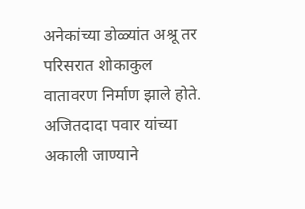अनेकांच्या डोळ्यांत अश्रू तर परिसरात शोकाकुल वातावरण निर्माण झाले होते.
अजितदादा पवार यांच्या अकाली जाण्याने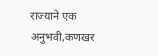राज्याने एक अनुभवी,कणखर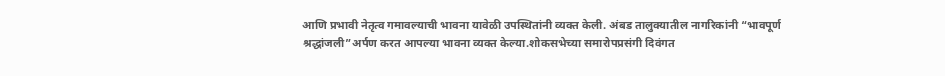आणि प्रभावी नेतृत्व गमावल्याची भावना यावेळी उपस्थितांनी व्यक्त केली. अंबड तालुक्यातील नागरिकांनी “भावपूर्ण श्रद्धांजली”अर्पण करत आपल्या भावना व्यक्त केल्या.शोकसभेच्या समारोपप्रसंगी दिवंगत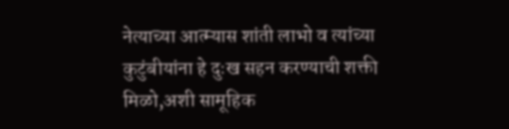नेत्याच्या आत्म्यास शांती लाभो व त्यांच्या कुटुंबीयांना हे दुःख सहन करण्याची शक्ती मिळो,अशी सामूहिक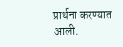प्रार्थना करण्यात आली.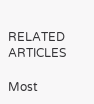RELATED ARTICLES

Most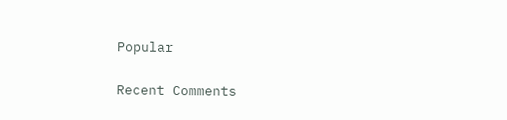Popular

Recent Comments